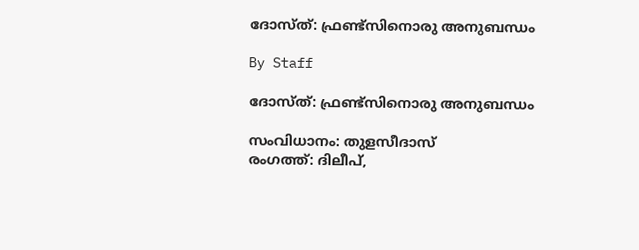ദോസ്ത്: ഫ്രണ്ട്സിനൊരു അനുബന്ധം

By Staff

ദോസ്ത്: ഫ്രണ്ട്സിനൊരു അനുബന്ധം

സംവിധാനം: തുളസീദാസ്
രംഗത്ത്: ദിലീപ്,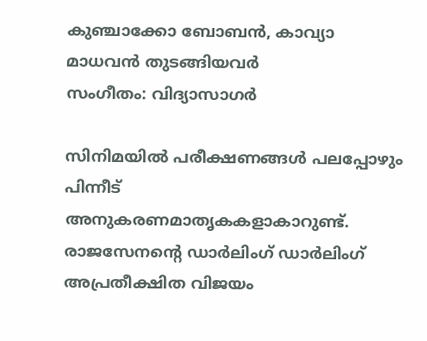കുഞ്ചാക്കോ ബോബന്‍, കാവ്യാ മാധവന്‍ തുടങ്ങിയവര്‍
സംഗീതം: വിദ്യാസാഗര്‍

സിനിമയില്‍ പരീക്ഷണങ്ങള്‍ പലപ്പോഴും പിന്നീട് അനുകരണമാതൃകകളാകാറുണ്ട്. രാജസേനന്റെ ഡാര്‍ലിംഗ് ഡാര്‍ലിംഗ് അപ്രതീക്ഷിത വിജയം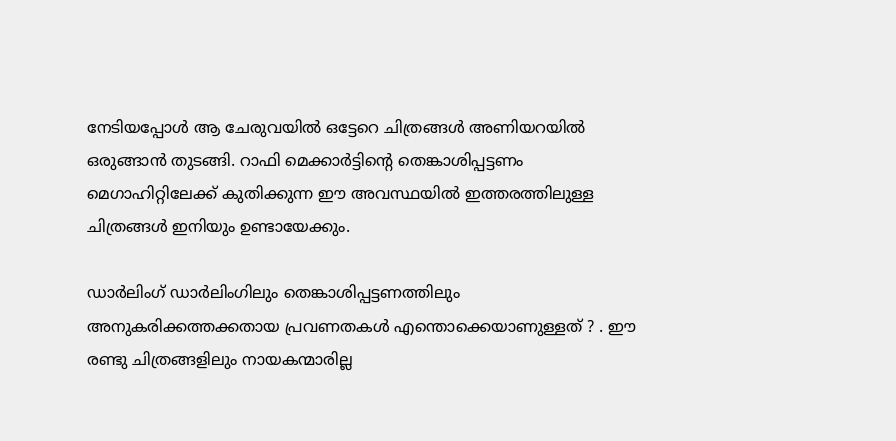നേടിയപ്പോള്‍ ആ ചേരുവയില്‍ ഒട്ടേറെ ചിത്രങ്ങള്‍ അണിയറയില്‍ ഒരുങ്ങാന്‍ തുടങ്ങി. റാഫി മെക്കാര്‍ട്ടിന്റെ തെങ്കാശിപ്പട്ടണം മെഗാഹിറ്റിലേക്ക് കുതിക്കുന്ന ഈ അവസ്ഥയില്‍ ഇത്തരത്തിലുള്ള ചിത്രങ്ങള്‍ ഇനിയും ഉണ്ടായേക്കും.

ഡാര്‍ലിംഗ് ഡാര്‍ലിംഗിലും തെങ്കാശിപ്പട്ടണത്തിലും അനുകരിക്കത്തക്കതായ പ്രവണതകള്‍ എന്തൊക്കെയാണുള്ളത് ? . ഈ രണ്ടു ചിത്രങ്ങളിലും നായകന്മാരില്ല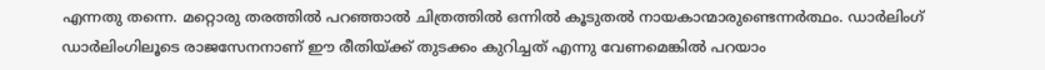എന്നതു തന്നെ. മറ്റൊരു തരത്തില്‍ പറഞ്ഞാല്‍ ചിത്രത്തില്‍ ഒന്നില്‍ കൂടുതല്‍ നായകാന്മാരുണ്ടെന്നര്‍ത്ഥം. ഡാര്‍ലിംഗ് ഡാര്‍ലിംഗിലൂടെ രാജസേനനാണ് ഈ രീതിയ്ക്ക് തുടക്കം കുറിച്ചത് എന്നു വേണമെങ്കില്‍ പറയാം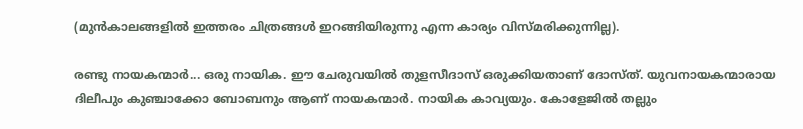(മുന്‍കാലങ്ങളില്‍ ഇത്തരം ചിത്രങ്ങള്‍ ഇറങ്ങിയിരുന്നു എന്ന കാര്യം വിസ്മരിക്കുന്നില്ല).

രണ്ടു നായകന്മാര്‍... ഒരു നായിക. ഈ ചേരുവയില്‍ തുളസീദാസ് ഒരുക്കിയതാണ് ദോസ്ത്. യുവനായകന്മാരായ ദിലീപും കുഞ്ചാക്കോ ബോബനും ആണ് നായകന്മാര്‍. നായിക കാവ്യയും. കോളേജില്‍ തല്ലും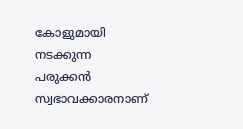കോളുമായി നടക്കുന്ന പരുക്കന്‍ സ്വഭാവക്കാരനാണ്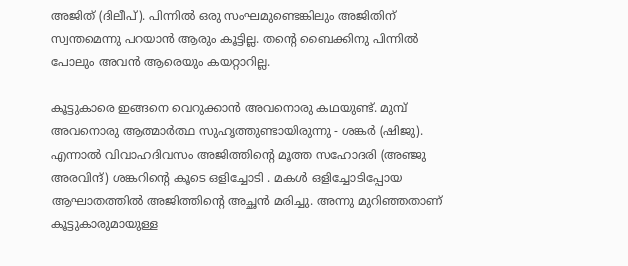അജിത് (ദിലീപ്). പിന്നില്‍ ഒരു സംഘമുണ്ടെങ്കിലും അജിതിന് സ്വന്തമെന്നു പറയാന്‍ ആരും കൂട്ടില്ല. തന്റെ ബൈക്കിനു പിന്നില്‍ പോലും അവന്‍ ആരെയും കയറ്റാറില്ല.

കൂട്ടുകാരെ ഇങ്ങനെ വെറുക്കാന്‍ അവനൊരു കഥയുണ്ട്. മുമ്പ് അവനൊരു ആത്മാര്‍ത്ഥ സുഹൃത്തുണ്ടായിരുന്നു - ശങ്കര്‍ (ഷിജു). എന്നാല്‍ വിവാഹദിവസം അജിത്തിന്റെ മൂത്ത സഹോദരി (അഞ്ജു അരവിന്ദ്) ശങ്കറിന്റെ കൂടെ ഒളിച്ചോടി . മകള്‍ ഒളിച്ചോടിപ്പോയ ആഘാതത്തില്‍ അജിത്തിന്റെ അച്ഛന്‍ മരിച്ചു. അന്നു മുറിഞ്ഞതാണ് കൂട്ടുകാരുമായുള്ള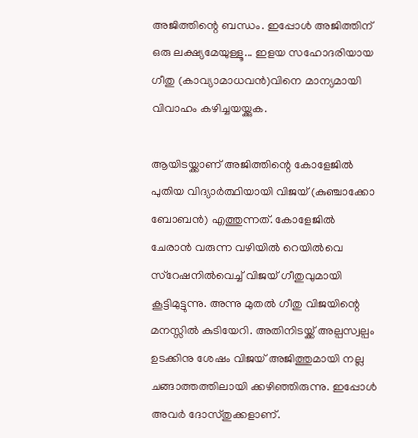അജിത്തിന്റെ ബന്ധം. ഇപ്പോള്‍ അജിത്തിന് ഒരു ലക്ഷ്യമേയുള്ളൂ... ഇളയ സഹോദരിയായ ഗീതു (കാവ്യാമാധവന്‍)വിനെ മാന്യമായി വിവാഹം കഴിച്ചയയ്ക്കുക.

ആയിടയ്ക്കാണ് അജിത്തിന്റെ കോളേജില്‍ പുതിയ വിദ്യാര്‍ത്ഥിയായി വിജയ് (കുഞ്ചാക്കോ ബോബന്‍) എത്തുന്നത്. കോളേജില്‍ ചേരാന്‍ വരുന്ന വഴിയില്‍ റെയില്‍വെ സ്റേഷനില്‍വെച്ച് വിജയ് ഗീതുവുമായി കൂട്ടിമുട്ടുന്നു. അന്നു മുതല്‍ ഗീതു വിജയിന്റെ മനസ്സില്‍ കുടിയേറി. അതിനിടയ്ക്ക് അല്പസ്വല്പം ഉടക്കിനു ശേഷം വിജയ് അജിത്തുമായി നല്ല ചങ്ങാത്തത്തിലായി ക്കഴിഞ്ഞിരുന്നു. ഇപ്പോള്‍ അവര്‍ ദോസ്തുക്കളാണ്.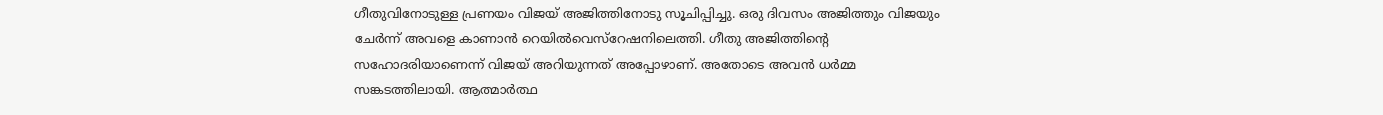ഗീതുവിനോടുള്ള പ്രണയം വിജയ് അജിത്തിനോടു സൂചിപ്പിച്ചു. ഒരു ദിവസം അജിത്തും വിജയും ചേര്‍ന്ന് അവളെ കാണാന്‍ റെയില്‍വെസ്റേഷനിലെത്തി. ഗീതു അജിത്തിന്റെ സഹോദരിയാണെന്ന് വിജയ് അറിയുന്നത് അപ്പോഴാണ്. അതോടെ അവന്‍ ധര്‍മ്മ സങ്കടത്തിലായി. ആത്മാര്‍ത്ഥ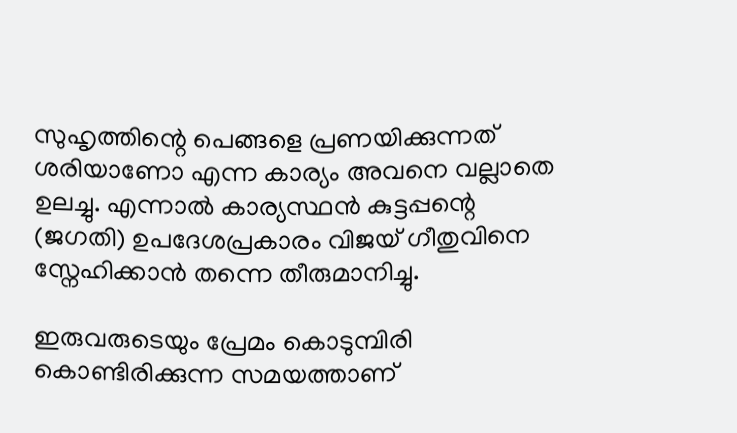സുഹൃത്തിന്റെ പെങ്ങളെ പ്രണയിക്കുന്നത് ശരിയാണോ എന്ന കാര്യം അവനെ വല്ലാതെ ഉലച്ചു. എന്നാല്‍ കാര്യസ്ഥന്‍ കുട്ടപ്പന്റെ (ജഗതി) ഉപദേശപ്രകാരം വിജയ് ഗീതുവിനെ സ്നേഹിക്കാന്‍ തന്നെ തീരുമാനിച്ചു.

ഇരുവരുടെയും പ്രേമം കൊടുമ്പിരി കൊണ്ടിരിക്കുന്ന സമയത്താണ്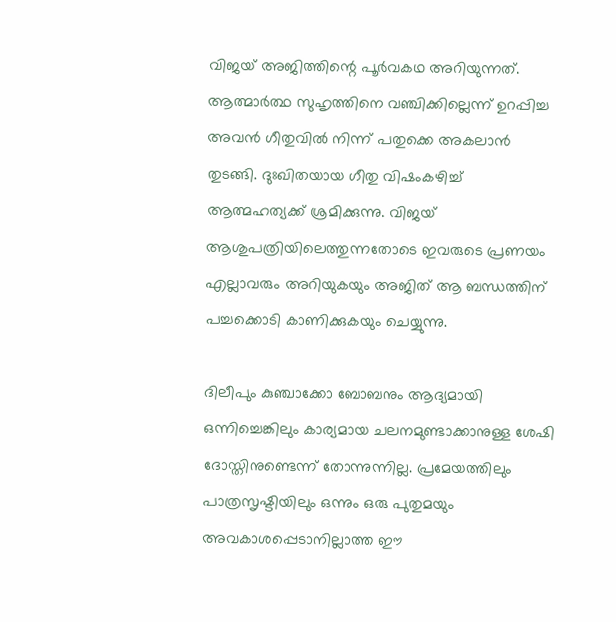വിജയ് അജിത്തിന്റെ പൂര്‍വകഥ അറിയുന്നത്. ആത്മാര്‍ത്ഥ സുഹൃത്തിനെ വഞ്ചിക്കില്ലെന്ന് ഉറപ്പിച്ച അവന്‍ ഗീതുവില്‍ നിന്ന് പതുക്കെ അകലാന്‍ തുടങ്ങി. ദുഃഖിതയായ ഗീതു വിഷംകഴിച്ച് ആത്മഹത്യക്ക് ശ്രമിക്കുന്നു. വിജയ് ആശുപത്രിയിലെത്തുന്നതോടെ ഇവരുടെ പ്രണയം എല്ലാവരും അറിയുകയും അജിത് ആ ബന്ധത്തിന് പച്ചക്കൊടി കാണിക്കുകയും ചെയ്യുന്നു.

ദിലീപും കുഞ്ചാക്കോ ബോബനും ആദ്യമായി ഒന്നിച്ചെങ്കിലും കാര്യമായ ചലനമുണ്ടാക്കാനുള്ള ശേഷി ദോസ്തിനുണ്ടെന്ന് തോന്നുന്നില്ല. പ്രമേയത്തിലും പാത്രസൃഷ്ടിയിലും ഒന്നും ഒരു പുതുമയും അവകാശപ്പെടാനില്ലാത്ത ഈ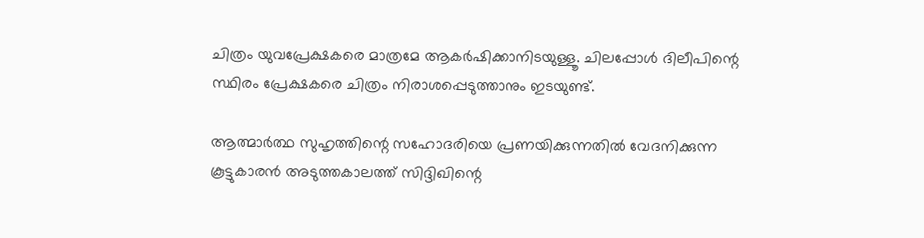ചിത്രം യുവപ്രേക്ഷകരെ മാത്രമേ ആകര്‍ഷിക്കാനിടയുള്ളൂ. ചിലപ്പോള്‍ ദിലീപിന്റെ സ്ഥിരം പ്രേക്ഷകരെ ചിത്രം നിരാശപ്പെടുത്താനും ഇടയുണ്ട്.

ആത്മാര്‍ത്ഥ സുഹൃത്തിന്റെ സഹോദരിയെ പ്രണയിക്കുന്നതില്‍ വേദനിക്കുന്ന കൂട്ടുകാരന്‍ അടുത്തകാലത്ത് സിദ്ദിഖിന്റെ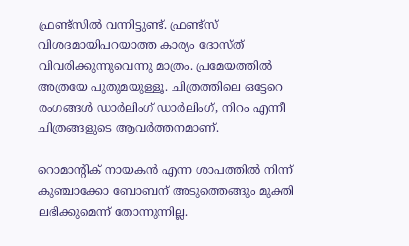ഫ്രണ്ട്സില്‍ വന്നിട്ടുണ്ട്. ഫ്രണ്ട്സ് വിശദമായിപറയാത്ത കാര്യം ദോസ്ത് വിവരിക്കുന്നുവെന്നു മാത്രം. പ്രമേയത്തില്‍ അത്രയേ പുതുമയുള്ളൂ. ചിത്രത്തിലെ ഒട്ടേറെ രംഗങ്ങള്‍ ഡാര്‍ലിംഗ് ഡാര്‍ലിംഗ്, നിറം എന്നീ ചിത്രങ്ങളുടെ ആവര്‍ത്തനമാണ്.

റൊമാന്റിക് നായകന്‍ എന്ന ശാപത്തില്‍ നിന്ന് കുഞ്ചാക്കോ ബോബന് അടുത്തെങ്ങും മുക്തി ലഭിക്കുമെന്ന് തോന്നുന്നില്ല.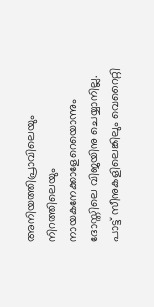അനിയത്തിപ്രാവിലെയും നിറത്തിലെയും നായകനേക്കാളേറെയൊന്നും ദോസ്തിലെ വിജയിനു ചെയ്യാനില്ല. പാട്ട് സീനുകളിലെങ്കിലും വെറൈറ്റി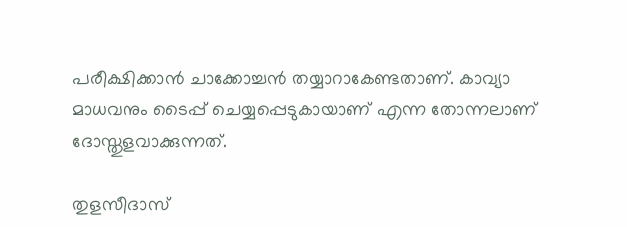പരീക്ഷിക്കാന്‍ ചാക്കോച്ചന്‍ തയ്യാറാകേണ്ടതാണ്. കാവ്യാ മാധവനും ടൈപ്പ് ചെയ്യപ്പെടുകായാണ് എന്ന തോന്നലാണ് ദോസ്തുളവാക്കുന്നത്.

തുളസീദാസ്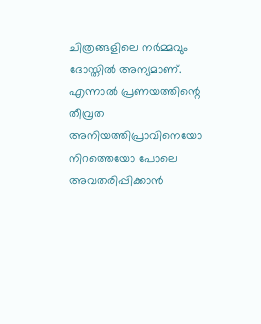ചിത്രങ്ങളിലെ നര്‍മ്മവും ദോസ്തില്‍ അന്യമാണ്. എന്നാല്‍ പ്രണയത്തിന്റെ തീവ്രത അനിയത്തിപ്രാവിനെയോ നിറത്തെയോ പോലെ അവതരിപ്പിക്കാന്‍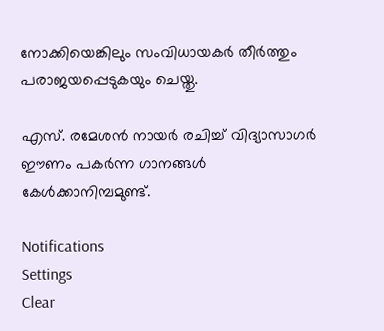നോക്കിയെങ്കിലും സംവിധായകര്‍ തീര്‍ത്തും പരാജയപ്പെടുകയും ചെയ്തു.

എസ്. രമേശന്‍ നായര്‍ രചിച്ച് വിദ്യാസാഗര്‍ ഈണം പകര്‍ന്ന ഗാനങ്ങള്‍ കേള്‍ക്കാനിമ്പമുണ്ട്.

Notifications
Settings
Clear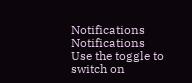Notifications
Notifications
Use the toggle to switch on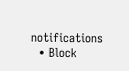notifications
  • Block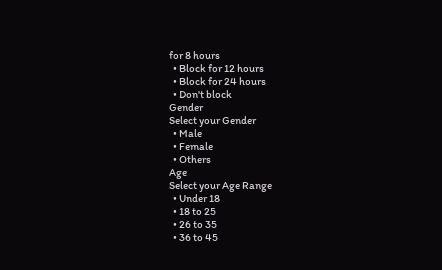for 8 hours
  • Block for 12 hours
  • Block for 24 hours
  • Don't block
Gender
Select your Gender
  • Male
  • Female
  • Others
Age
Select your Age Range
  • Under 18
  • 18 to 25
  • 26 to 35
  • 36 to 45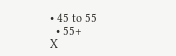• 45 to 55
  • 55+
X